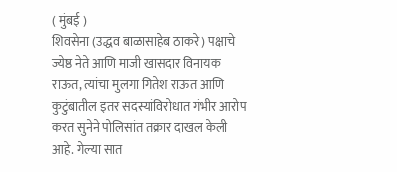( मुंबई )
शिवसेना (उद्धव बाळासाहेब ठाकरे) पक्षाचे ज्येष्ठ नेते आणि माजी खासदार विनायक राऊत, त्यांचा मुलगा गितेश राऊत आणि कुटुंबातील इतर सदस्यांविरोधात गंभीर आरोप करत सुनेने पोलिसांत तक्रार दाखल केली आहे. गेल्या सात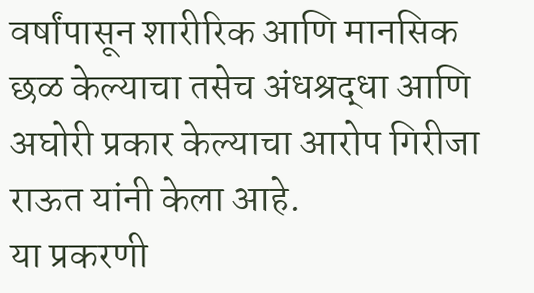वर्षांपासून शारीरिक आणि मानसिक छळ केल्याचा तसेच अंधश्रद्धा आणि अघोरी प्रकार केल्याचा आरोप गिरीजा राऊत यांनी केला आहे.
या प्रकरणी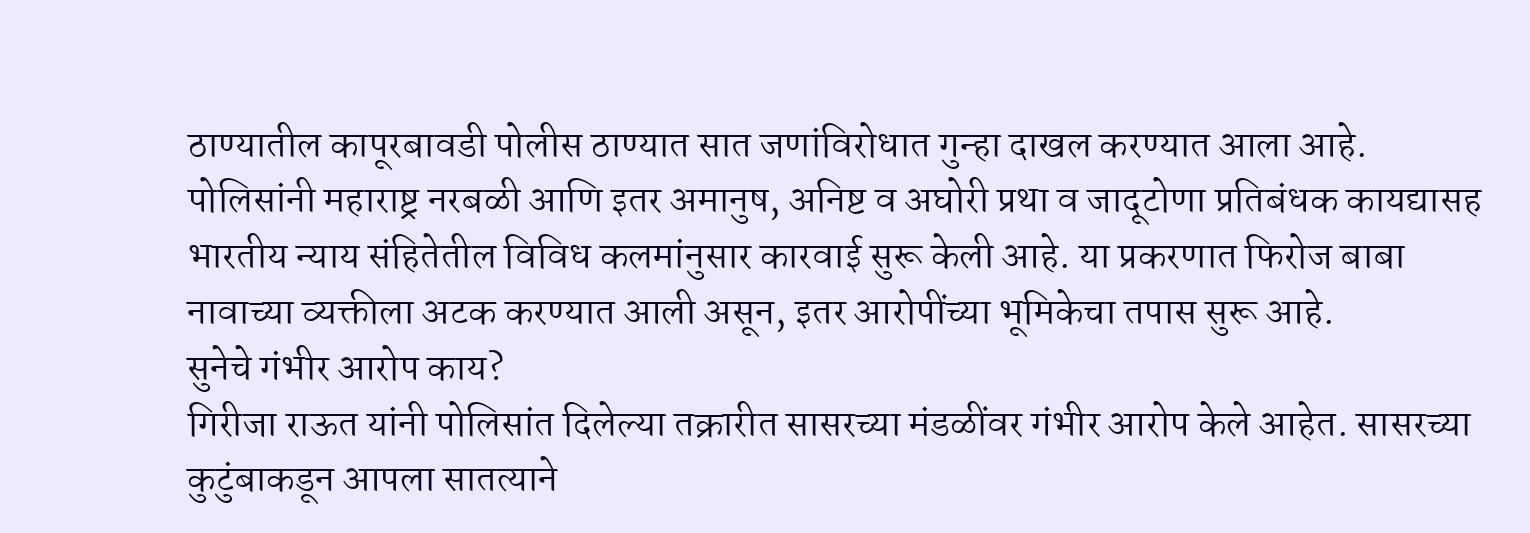ठाण्यातील कापूरबावडी पोलीस ठाण्यात सात जणांविरोधात गुन्हा दाखल करण्यात आला आहे. पोलिसांनी महाराष्ट्र नरबळी आणि इतर अमानुष, अनिष्ट व अघोरी प्रथा व जादूटोणा प्रतिबंधक कायद्यासह भारतीय न्याय संहितेतील विविध कलमांनुसार कारवाई सुरू केली आहे. या प्रकरणात फिरोज बाबा नावाच्या व्यक्तीला अटक करण्यात आली असून, इतर आरोपींच्या भूमिकेचा तपास सुरू आहे.
सुनेचे गंभीर आरोप काय?
गिरीजा राऊत यांनी पोलिसांत दिलेल्या तक्रारीत सासरच्या मंडळींवर गंभीर आरोप केले आहेत. सासरच्या कुटुंबाकडून आपला सातत्याने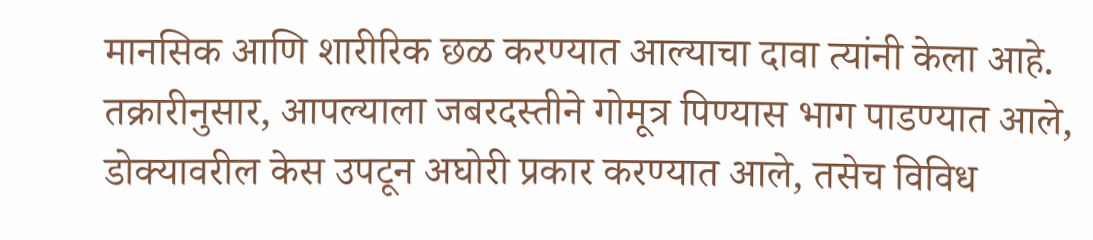मानसिक आणि शारीरिक छळ करण्यात आल्याचा दावा त्यांनी केला आहे. तक्रारीनुसार, आपल्याला जबरदस्तीने गोमूत्र पिण्यास भाग पाडण्यात आले, डोक्यावरील केस उपटून अघोरी प्रकार करण्यात आले, तसेच विविध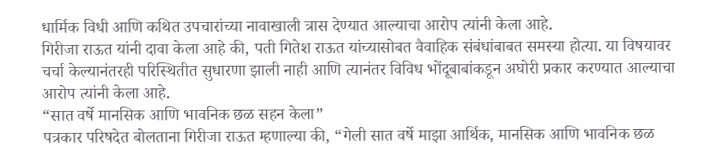धार्मिक विधी आणि कथित उपचारांच्या नावाखाली त्रास देण्यात आल्याचा आरोप त्यांनी केला आहे.
गिरीजा राऊत यांनी दावा केला आहे की, पती गितेश राऊत यांच्यासोबत वैवाहिक संबंधांबाबत समस्या होत्या. या विषयावर चर्चा केल्यानंतरही परिस्थितीत सुधारणा झाली नाही आणि त्यानंतर विविध भोंदूबाबांकडून अघोरी प्रकार करण्यात आल्याचा आरोप त्यांनी केला आहे.
“सात वर्षे मानसिक आणि भावनिक छळ सहन केला”
पत्रकार परिषदेत बोलताना गिरीजा राऊत म्हणाल्या की, “गेली सात वर्षे माझा आर्थिक, मानसिक आणि भावनिक छळ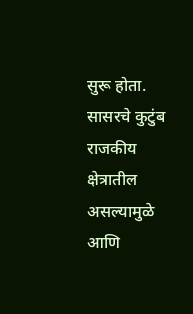सुरू होता. सासरचे कुटुंब राजकीय क्षेत्रातील असल्यामुळे आणि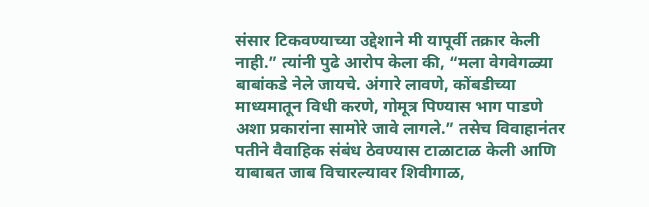संसार टिकवण्याच्या उद्देशाने मी यापूर्वी तक्रार केली नाही.” त्यांनी पुढे आरोप केला की, “मला वेगवेगळ्या बाबांकडे नेले जायचे. अंगारे लावणे, कोंबडीच्या माध्यमातून विधी करणे, गोमूत्र पिण्यास भाग पाडणे अशा प्रकारांना सामोरे जावे लागले.” तसेच विवाहानंतर पतीने वैवाहिक संबंध ठेवण्यास टाळाटाळ केली आणि याबाबत जाब विचारल्यावर शिवीगाळ,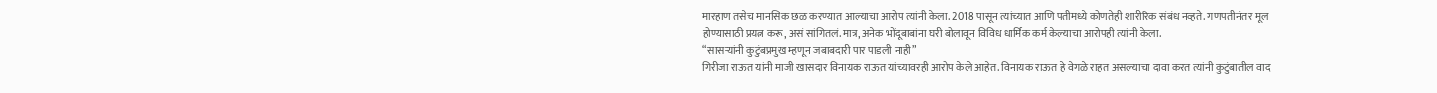मारहाण तसेच मानसिक छळ करण्यात आल्याचा आरोप त्यांनी केला. 2018 पासून त्यांच्यात आणि पतीमध्ये कोणतेही शारीरिक संबंध नव्हते. गणपतीनंतर मूल होण्यासाठी प्रयत्न करू, असं सांगितलं. मात्र, अनेक भोंदूबाबांना घरी बोलावून विविध धार्मिक कर्म केल्याचा आरोपही त्यांनी केला.
“सासऱ्यांनी कुटुंबप्रमुख म्हणून जबाबदारी पार पाडली नाही”
गिरीजा राऊत यांनी माजी खासदार विनायक राऊत यांच्यावरही आरोप केले आहेत. विनायक राऊत हे वेगळे राहत असल्याचा दावा करत त्यांनी कुटुंबातील वाद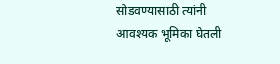सोडवण्यासाठी त्यांनी आवश्यक भूमिका घेतली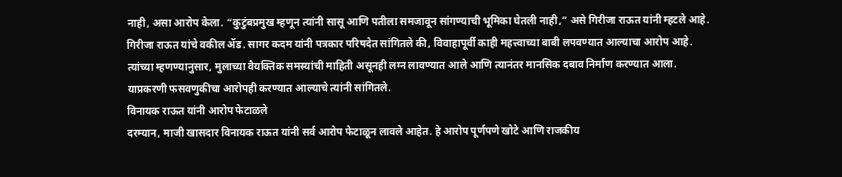नाही, असा आरोप केला. “कुटुंबप्रमुख म्हणून त्यांनी सासू आणि पतीला समजावून सांगण्याची भूमिका घेतली नाही,” असे गिरीजा राऊत यांनी म्हटले आहे.
गिरीजा राऊत यांचे वकील ॲड. सागर कदम यांनी पत्रकार परिषदेत सांगितले की, विवाहापूर्वी काही महत्त्वाच्या बाबी लपवण्यात आल्याचा आरोप आहे. त्यांच्या म्हणण्यानुसार, मुलाच्या वैयक्तिक समस्यांची माहिती असूनही लग्न लावण्यात आले आणि त्यानंतर मानसिक दबाव निर्माण करण्यात आला. याप्रकरणी फसवणुकीचा आरोपही करण्यात आल्याचे त्यांनी सांगितले.
विनायक राऊत यांनी आरोप फेटाळले
दरम्यान, माजी खासदार विनायक राऊत यांनी सर्व आरोप फेटाळून लावले आहेत. हे आरोप पूर्णपणे खोटे आणि राजकीय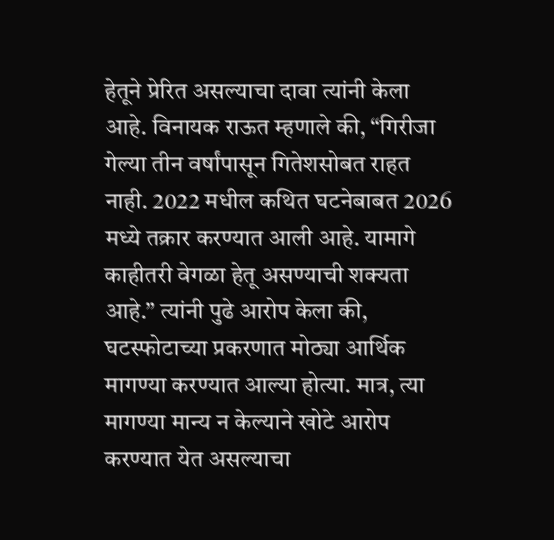हेतूने प्रेरित असल्याचा दावा त्यांनी केला आहे. विनायक राऊत म्हणाले की, “गिरीजा गेल्या तीन वर्षांपासून गितेशसोबत राहत नाही. 2022 मधील कथित घटनेबाबत 2026 मध्ये तक्रार करण्यात आली आहे. यामागे काहीतरी वेगळा हेतू असण्याची शक्यता आहे.” त्यांनी पुढे आरोप केला की, घटस्फोटाच्या प्रकरणात मोठ्या आर्थिक मागण्या करण्यात आल्या होत्या. मात्र, त्या मागण्या मान्य न केल्याने खोटे आरोप करण्यात येत असल्याचा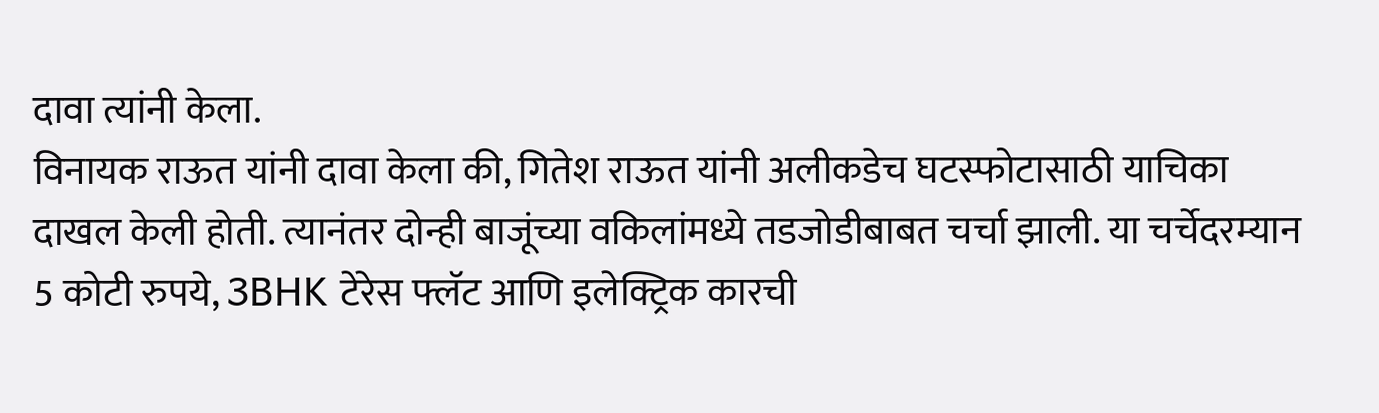दावा त्यांनी केला.
विनायक राऊत यांनी दावा केला की, गितेश राऊत यांनी अलीकडेच घटस्फोटासाठी याचिका दाखल केली होती. त्यानंतर दोन्ही बाजूंच्या वकिलांमध्ये तडजोडीबाबत चर्चा झाली. या चर्चेदरम्यान 5 कोटी रुपये, 3BHK टेरेस फ्लॅट आणि इलेक्ट्रिक कारची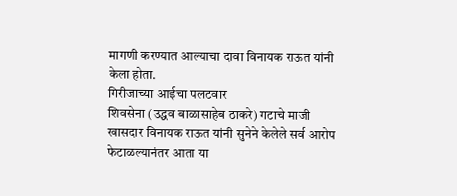मागणी करण्यात आल्याचा दावा विनायक राऊत यांनी केला होता.
गिरीजाच्या आईचा पलटवार
शिवसेना (उद्धव बाळासाहेब ठाकरे) गटाचे माजी खासदार विनायक राऊत यांनी सुनेने केलेले सर्व आरोप फेटाळल्यानंतर आता या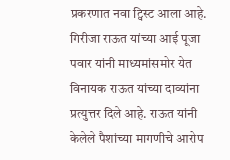प्रकरणात नवा ट्विस्ट आला आहे. गिरीजा राऊत यांच्या आई पूजा पवार यांनी माध्यमांसमोर येत विनायक राऊत यांच्या दाव्यांना प्रत्युत्तर दिले आहे. राऊत यांनी केलेले पैशांच्या मागणीचे आरोप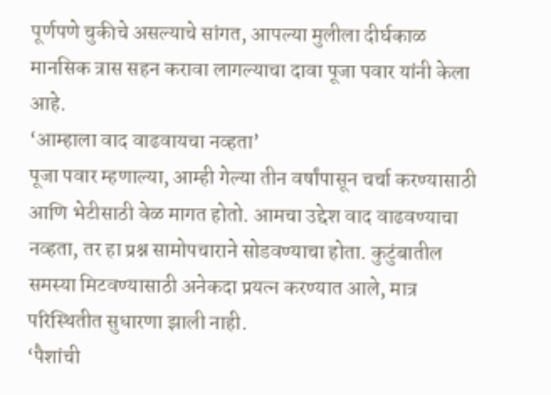पूर्णपणे चुकीचे असल्याचे सांगत, आपल्या मुलीला दीर्घकाळ मानसिक त्रास सहन करावा लागल्याचा दावा पूजा पवार यांनी केला आहे.
‘आम्हाला वाद वाढवायचा नव्हता’
पूजा पवार म्हणाल्या, आम्ही गेल्या तीन वर्षांपासून चर्चा करण्यासाठी आणि भेटीसाठी वेळ मागत होतो. आमचा उद्देश वाद वाढवण्याचा नव्हता, तर हा प्रश्न सामोपचाराने सोडवण्याचा होता. कुटुंबातील समस्या मिटवण्यासाठी अनेकदा प्रयत्न करण्यात आले, मात्र परिस्थितीत सुधारणा झाली नाही.
‘पैशांची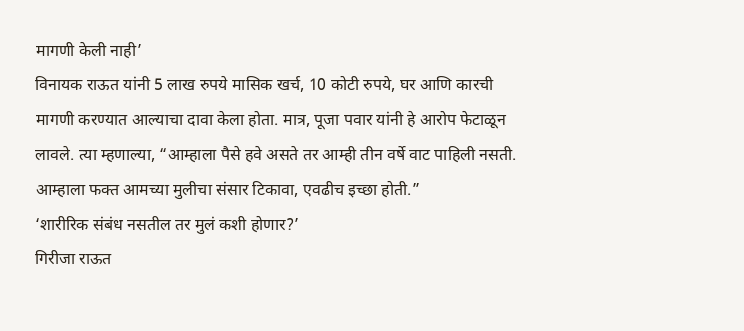मागणी केली नाही’
विनायक राऊत यांनी 5 लाख रुपये मासिक खर्च, 10 कोटी रुपये, घर आणि कारची मागणी करण्यात आल्याचा दावा केला होता. मात्र, पूजा पवार यांनी हे आरोप फेटाळून लावले. त्या म्हणाल्या, “आम्हाला पैसे हवे असते तर आम्ही तीन वर्षे वाट पाहिली नसती. आम्हाला फक्त आमच्या मुलीचा संसार टिकावा, एवढीच इच्छा होती.”
‘शारीरिक संबंध नसतील तर मुलं कशी होणार?’
गिरीजा राऊत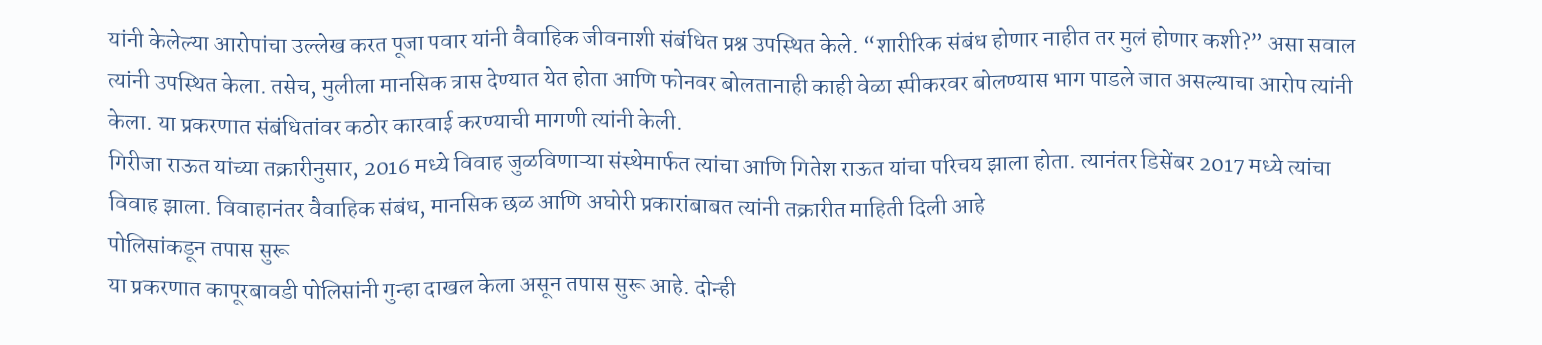यांनी केलेल्या आरोपांचा उल्लेख करत पूजा पवार यांनी वैवाहिक जीवनाशी संबंधित प्रश्न उपस्थित केले. “शारीरिक संबंध होणार नाहीत तर मुलं होणार कशी?” असा सवाल त्यांनी उपस्थित केला. तसेच, मुलीला मानसिक त्रास देण्यात येत होता आणि फोनवर बोलतानाही काही वेळा स्पीकरवर बोलण्यास भाग पाडले जात असल्याचा आरोप त्यांनी केला. या प्रकरणात संबंधितांवर कठोर कारवाई करण्याची मागणी त्यांनी केली.
गिरीजा राऊत यांच्या तक्रारीनुसार, 2016 मध्ये विवाह जुळविणाऱ्या संस्थेमार्फत त्यांचा आणि गितेश राऊत यांचा परिचय झाला होता. त्यानंतर डिसेंबर 2017 मध्ये त्यांचा विवाह झाला. विवाहानंतर वैवाहिक संबंध, मानसिक छळ आणि अघोरी प्रकारांबाबत त्यांनी तक्रारीत माहिती दिली आहे
पोलिसांकडून तपास सुरू
या प्रकरणात कापूरबावडी पोलिसांनी गुन्हा दाखल केला असून तपास सुरू आहे. दोन्ही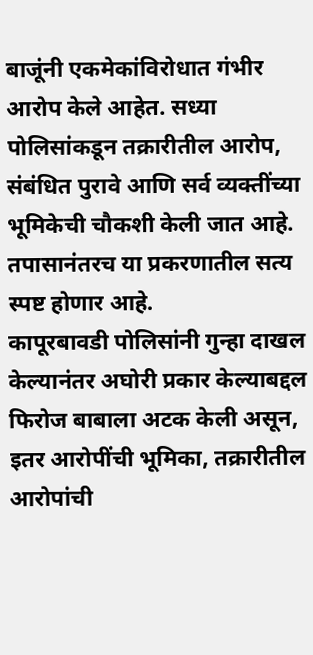बाजूंनी एकमेकांविरोधात गंभीर आरोप केले आहेत. सध्या पोलिसांकडून तक्रारीतील आरोप, संबंधित पुरावे आणि सर्व व्यक्तींच्या भूमिकेची चौकशी केली जात आहे. तपासानंतरच या प्रकरणातील सत्य स्पष्ट होणार आहे.
कापूरबावडी पोलिसांनी गुन्हा दाखल केल्यानंतर अघोरी प्रकार केल्याबद्दल फिरोज बाबाला अटक केली असून, इतर आरोपींची भूमिका, तक्रारीतील आरोपांची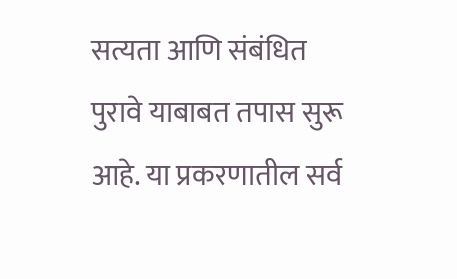सत्यता आणि संबंधित पुरावे याबाबत तपास सुरू आहे. या प्रकरणातील सर्व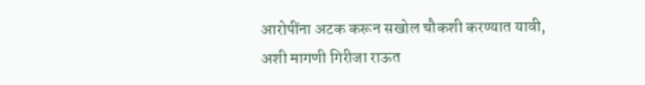आरोपींना अटक करून सखोल चौकशी करण्यात यावी, अशी मागणी गिरीजा राऊत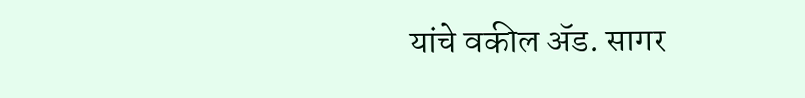यांचे वकील ॲड. सागर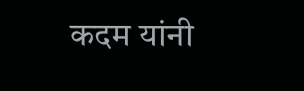कदम यांनी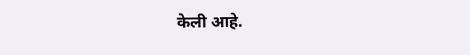केली आहे.